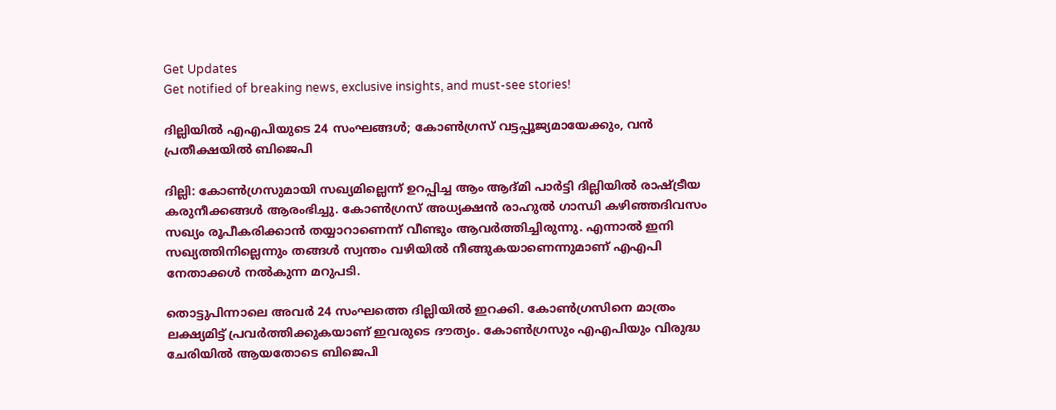Get Updates
Get notified of breaking news, exclusive insights, and must-see stories!

ദില്ലിയില്‍ എഎപിയുടെ 24 സംഘങ്ങള്‍; കോണ്‍ഗ്രസ് വട്ടപ്പൂജ്യമായേക്കും, വന്‍ പ്രതീക്ഷയില്‍ ബിജെപി

ദില്ലി: കോണ്‍ഗ്രസുമായി സഖ്യമില്ലെന്ന് ഉറപ്പിച്ച ആം ആദ്മി പാര്‍ട്ടി ദില്ലിയില്‍ രാഷ്ട്രീയ കരുനീക്കങ്ങള്‍ ആരംഭിച്ചു. കോണ്‍ഗ്രസ് അധ്യക്ഷന്‍ രാഹുല്‍ ഗാന്ധി കഴിഞ്ഞദിവസം സഖ്യം രൂപീകരിക്കാന്‍ തയ്യാറാണെന്ന് വീണ്ടും ആവര്‍ത്തിച്ചിരുന്നു. എന്നാല്‍ ഇനി സഖ്യത്തിനില്ലെന്നും തങ്ങള്‍ സ്വന്തം വഴിയില്‍ നീങ്ങുകയാണെന്നുമാണ് എഎപി നേതാക്കള്‍ നല്‍കുന്ന മറുപടി.

തൊട്ടുപിന്നാലെ അവര്‍ 24 സംഘത്തെ ദില്ലിയില്‍ ഇറക്കി. കോണ്‍ഗ്രസിനെ മാത്രം ലക്ഷ്യമിട്ട് പ്രവര്‍ത്തിക്കുകയാണ് ഇവരുടെ ദൗത്യം. കോണ്‍ഗ്രസും എഎപിയും വിരുദ്ധ ചേരിയില്‍ ആയതോടെ ബിജെപി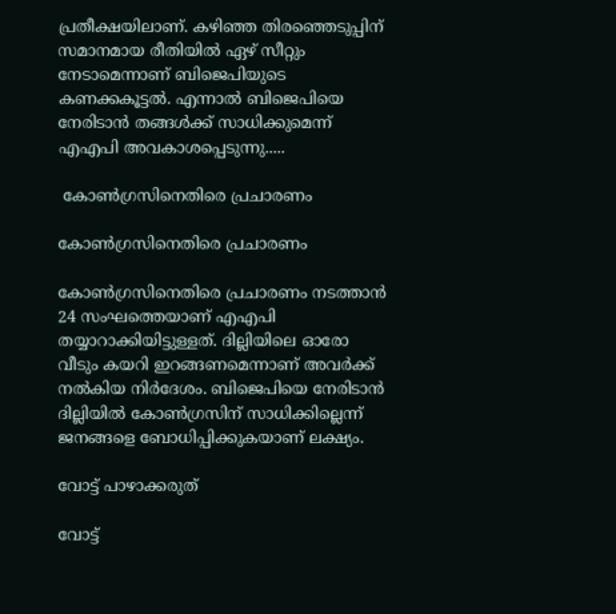പ്രതീക്ഷയിലാണ്. കഴിഞ്ഞ തിരഞ്ഞെടുപ്പിന് സമാനമായ രീതിയില്‍ ഏഴ് സീറ്റും നേടാമെന്നാണ് ബിജെപിയുടെ കണക്കകൂട്ടല്‍. എന്നാല്‍ ബിജെപിയെ നേരിടാന്‍ തങ്ങള്‍ക്ക് സാധിക്കുമെന്ന് എഎപി അവകാശപ്പെടുന്നു.....

 കോണ്‍ഗ്രസിനെതിരെ പ്രചാരണം

കോണ്‍ഗ്രസിനെതിരെ പ്രചാരണം

കോണ്‍ഗ്രസിനെതിരെ പ്രചാരണം നടത്താന്‍ 24 സംഘത്തെയാണ് എഎപി തയ്യാറാക്കിയിട്ടുള്ളത്. ദില്ലിയിലെ ഓരോ വീടും കയറി ഇറങ്ങണമെന്നാണ് അവര്‍ക്ക് നല്‍കിയ നിര്‍ദേശം. ബിജെപിയെ നേരിടാന്‍ ദില്ലിയില്‍ കോണ്‍ഗ്രസിന് സാധിക്കില്ലെന്ന് ജനങ്ങളെ ബോധിപ്പിക്കുകയാണ് ലക്ഷ്യം.

വോട്ട് പാഴാക്കരുത്

വോട്ട്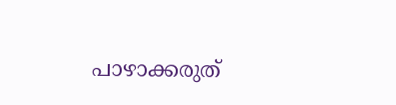പാഴാക്കരുത്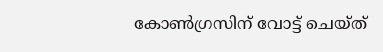കോണ്‍ഗ്രസിന് വോട്ട് ചെയ്ത്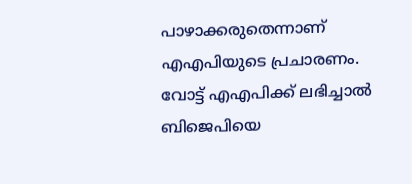പാഴാക്കരുതെന്നാണ് എഎപിയുടെ പ്രചാരണം. വോട്ട് എഎപിക്ക് ലഭിച്ചാല്‍ ബിജെപിയെ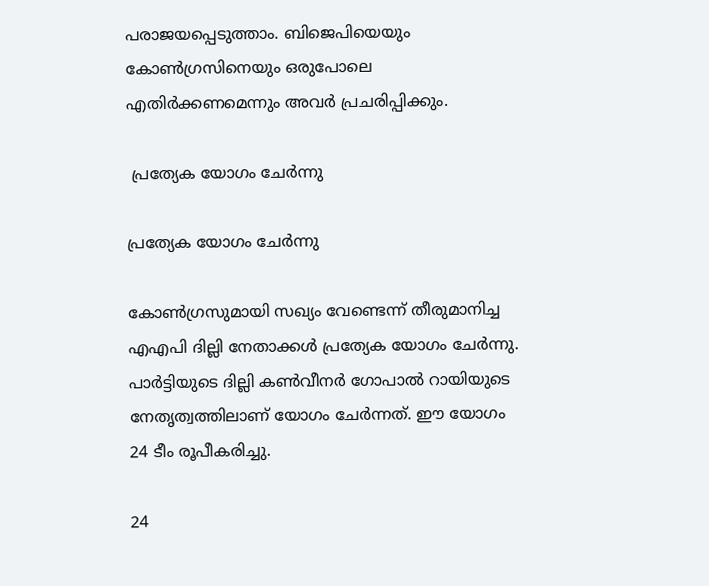പരാജയപ്പെടുത്താം. ബിജെപിയെയും കോണ്‍ഗ്രസിനെയും ഒരുപോലെ എതിര്‍ക്കണമെന്നും അവര്‍ പ്രചരിപ്പിക്കും.

 പ്രത്യേക യോഗം ചേര്‍ന്നു

പ്രത്യേക യോഗം ചേര്‍ന്നു

കോണ്‍ഗ്രസുമായി സഖ്യം വേണ്ടെന്ന് തീരുമാനിച്ച എഎപി ദില്ലി നേതാക്കള്‍ പ്രത്യേക യോഗം ചേര്‍ന്നു. പാര്‍ട്ടിയുടെ ദില്ലി കണ്‍വീനര്‍ ഗോപാല്‍ റായിയുടെ നേതൃത്വത്തിലാണ് യോഗം ചേര്‍ന്നത്. ഈ യോഗം 24 ടീം രൂപീകരിച്ചു.

24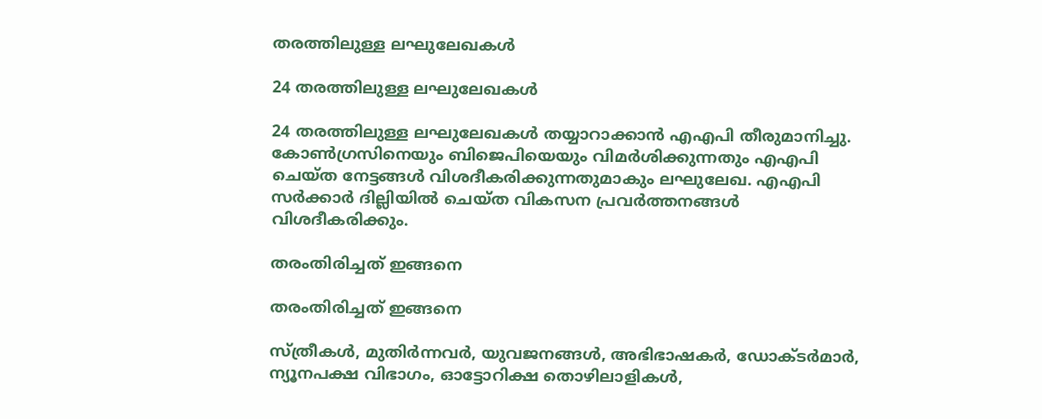തരത്തിലുള്ള ലഘുലേഖകള്‍

24 തരത്തിലുള്ള ലഘുലേഖകള്‍

24 തരത്തിലുള്ള ലഘുലേഖകള്‍ തയ്യാറാക്കാന്‍ എഎപി തീരുമാനിച്ചു. കോണ്‍ഗ്രസിനെയും ബിജെപിയെയും വിമര്‍ശിക്കുന്നതും എഎപി ചെയ്ത നേട്ടങ്ങള്‍ വിശദീകരിക്കുന്നതുമാകും ലഘുലേഖ. എഎപി സര്‍ക്കാര്‍ ദില്ലിയില്‍ ചെയ്ത വികസന പ്രവര്‍ത്തനങ്ങള്‍ വിശദീകരിക്കും.

തരംതിരിച്ചത് ഇങ്ങനെ

തരംതിരിച്ചത് ഇങ്ങനെ

സ്ത്രീകള്‍, മുതിര്‍ന്നവര്‍, യുവജനങ്ങള്‍, അഭിഭാഷകര്‍, ഡോക്ടര്‍മാര്‍, ന്യൂനപക്ഷ വിഭാഗം, ഓട്ടോറിക്ഷ തൊഴിലാളികള്‍,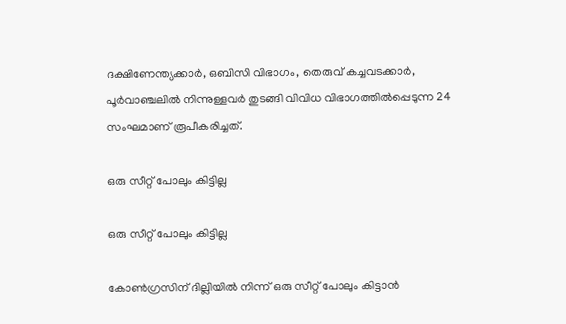ദക്ഷിണേന്ത്യക്കാര്‍, ഒബിസി വിഭാഗം, തെരുവ് കച്ചവടക്കാര്‍, പൂര്‍വാഞ്ചലില്‍ നിന്നുള്ളവര്‍ തുടങ്ങി വിവിധ വിഭാഗത്തില്‍പ്പെടുന്ന 24 സംഘമാണ് രൂപീകരിച്ചത്.

ഒരു സീറ്റ് പോലും കിട്ടില്ല

ഒരു സീറ്റ് പോലും കിട്ടില്ല

കോണ്‍ഗ്രസിന് ദില്ലിയില്‍ നിന്ന് ഒരു സീറ്റ് പോലും കിട്ടാന്‍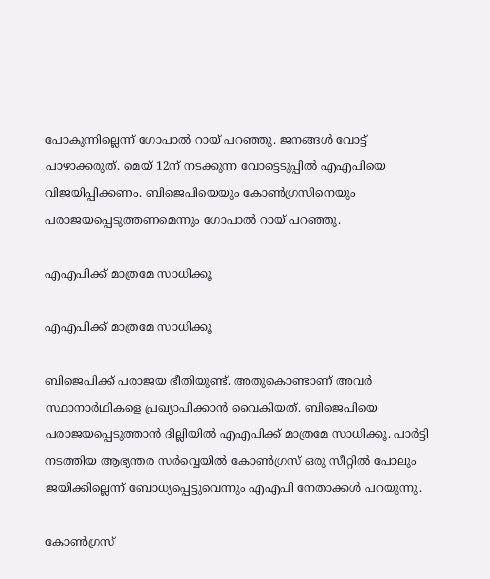പോകുന്നില്ലെന്ന് ഗോപാല്‍ റായ് പറഞ്ഞു. ജനങ്ങള്‍ വോട്ട് പാഴാക്കരുത്. മെയ് 12ന് നടക്കുന്ന വോട്ടെടുപ്പില്‍ എഎപിയെ വിജയിപ്പിക്കണം. ബിജെപിയെയും കോണ്‍ഗ്രസിനെയും പരാജയപ്പെടുത്തണമെന്നും ഗോപാല്‍ റായ് പറഞ്ഞു.

എഎപിക്ക് മാത്രമേ സാധിക്കൂ

എഎപിക്ക് മാത്രമേ സാധിക്കൂ

ബിജെപിക്ക് പരാജയ ഭീതിയുണ്ട്. അതുകൊണ്ടാണ് അവര്‍ സ്ഥാനാര്‍ഥികളെ പ്രഖ്യാപിക്കാന്‍ വൈകിയത്. ബിജെപിയെ പരാജയപ്പെടുത്താന്‍ ദില്ലിയില്‍ എഎപിക്ക് മാത്രമേ സാധിക്കൂ. പാര്‍ട്ടി നടത്തിയ ആഭ്യന്തര സര്‍വ്വെയില്‍ കോണ്‍ഗ്രസ് ഒരു സീറ്റില്‍ പോലും ജയിക്കില്ലെന്ന് ബോധ്യപ്പെട്ടുവെന്നും എഎപി നേതാക്കള്‍ പറയുന്നു.

കോണ്‍ഗ്രസ്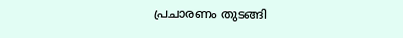പ്രചാരണം തുടങ്ങി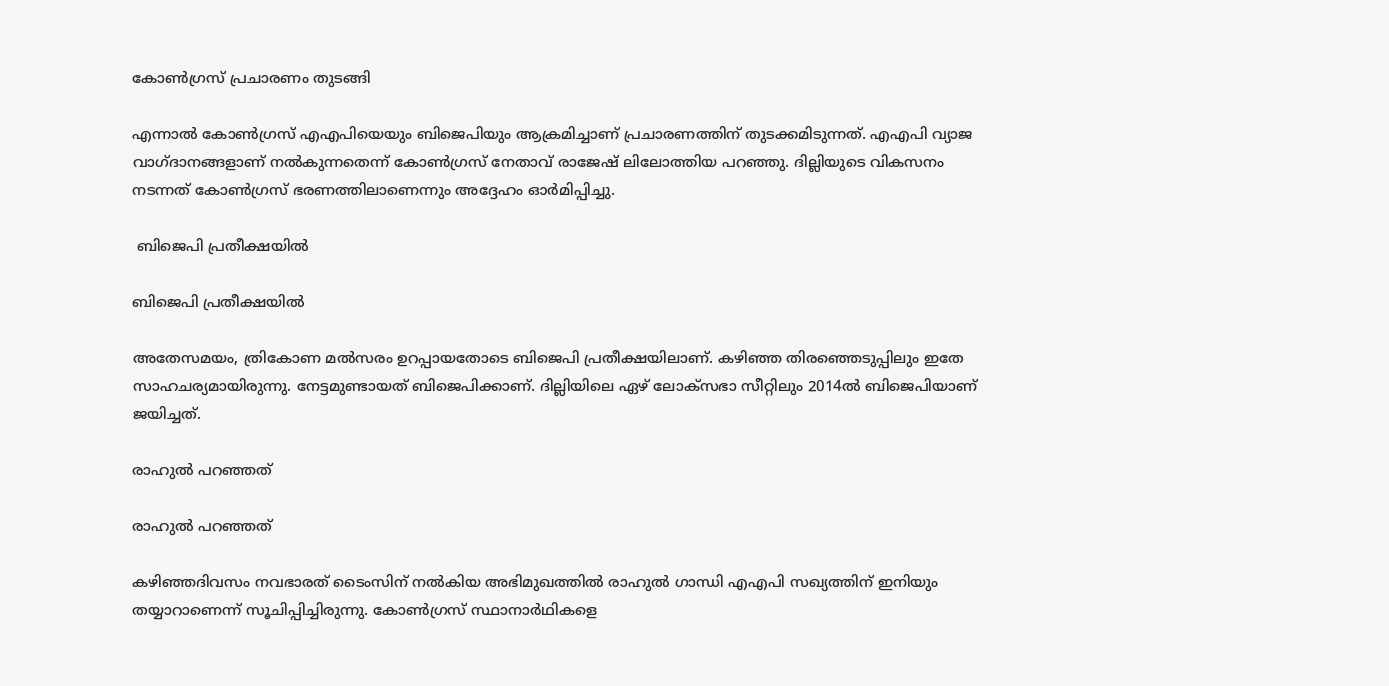കോണ്‍ഗ്രസ് പ്രചാരണം തുടങ്ങി

എന്നാല്‍ കോണ്‍ഗ്രസ് എഎപിയെയും ബിജെപിയും ആക്രമിച്ചാണ് പ്രചാരണത്തിന് തുടക്കമിടുന്നത്. എഎപി വ്യാജ വാഗ്ദാനങ്ങളാണ് നല്‍കുന്നതെന്ന് കോണ്‍ഗ്രസ് നേതാവ് രാജേഷ് ലിലോത്തിയ പറഞ്ഞു. ദില്ലിയുടെ വികസനം നടന്നത് കോണ്‍ഗ്രസ് ഭരണത്തിലാണെന്നും അദ്ദേഹം ഓര്‍മിപ്പിച്ചു.

 ബിജെപി പ്രതീക്ഷയില്‍

ബിജെപി പ്രതീക്ഷയില്‍

അതേസമയം, ത്രികോണ മല്‍സരം ഉറപ്പായതോടെ ബിജെപി പ്രതീക്ഷയിലാണ്. കഴിഞ്ഞ തിരഞ്ഞെടുപ്പിലും ഇതേ സാഹചര്യമായിരുന്നു. നേട്ടമുണ്ടായത് ബിജെപിക്കാണ്. ദില്ലിയിലെ ഏഴ് ലോക്‌സഭാ സീറ്റിലും 2014ല്‍ ബിജെപിയാണ് ജയിച്ചത്.

രാഹുല്‍ പറഞ്ഞത്

രാഹുല്‍ പറഞ്ഞത്

കഴിഞ്ഞദിവസം നവഭാരത് ടൈംസിന് നല്‍കിയ അഭിമുഖത്തില്‍ രാഹുല്‍ ഗാന്ധി എഎപി സഖ്യത്തിന് ഇനിയും തയ്യാറാണെന്ന് സൂചിപ്പിച്ചിരുന്നു. കോണ്‍ഗ്രസ് സ്ഥാനാര്‍ഥികളെ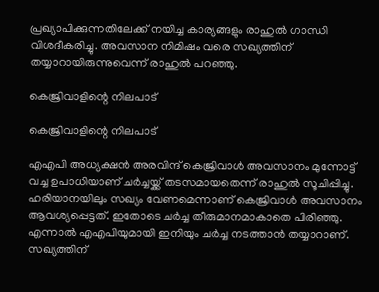പ്രഖ്യാപിക്കുന്നതിലേക്ക് നയിച്ച കാര്യങ്ങളും രാഹുല്‍ ഗാന്ധി വിശദീകരിച്ചു. അവസാന നിമിഷം വരെ സഖ്യത്തിന് തയ്യാറായിരുന്നുവെന്ന് രാഹുല്‍ പറഞ്ഞു.

കെജ്രിവാളിന്റെ നിലപാട്

കെജ്രിവാളിന്റെ നിലപാട്

എഎപി അധ്യക്ഷന്‍ അരവിന്ദ് കെജ്രിവാള്‍ അവസാനം മുന്നോട്ട് വച്ച ഉപാധിയാണ് ചര്‍ച്ചയ്ക്ക് തടസമായതെന്ന് രാഹുല്‍ സൂചിപ്പിച്ചു. ഹരിയാനയിലും സഖ്യം വേണമെന്നാണ് കെജ്രിവാള്‍ അവസാനം ആവശ്യപ്പെട്ടത്. ഇതോടെ ചര്‍ച്ച തീരുമാനമാകാതെ പിരിഞ്ഞു. എന്നാല്‍ എഎപിയുമായി ഇനിയും ചര്‍ച്ച നടത്താന്‍ തയ്യാറാണ്. സഖ്യത്തിന്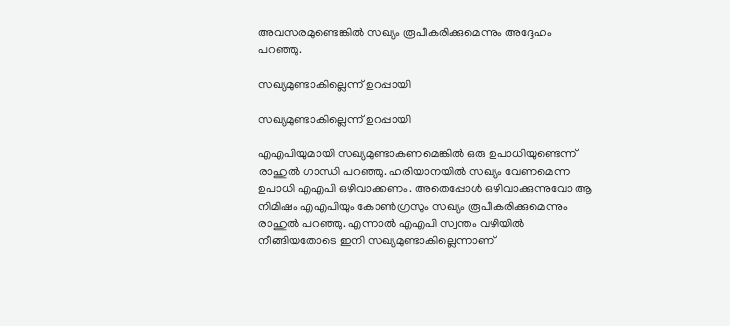അവസരമുണ്ടെങ്കില്‍ സഖ്യം രൂപീകരിക്കുമെന്നും അദ്ദേഹം പറഞ്ഞു.

സഖ്യമുണ്ടാകില്ലെന്ന് ഉറപ്പായി

സഖ്യമുണ്ടാകില്ലെന്ന് ഉറപ്പായി

എഎപിയുമായി സഖ്യമുണ്ടാകണമെങ്കില്‍ ഒരു ഉപാധിയുണ്ടെന്ന് രാഹുല്‍ ഗാന്ധി പറഞ്ഞു. ഹരിയാനയില്‍ സഖ്യം വേണമെന്ന ഉപാധി എഎപി ഒഴിവാക്കണം. അതെപ്പോള്‍ ഒഴിവാക്കുന്നുവോ ആ നിമിഷം എഎപിയും കോണ്‍ഗ്രസും സഖ്യം രൂപീകരിക്കുമെന്നും രാഹുല്‍ പറഞ്ഞു. എന്നാല്‍ എഎപി സ്വന്തം വഴിയില്‍ നീങ്ങിയതോടെ ഇനി സഖ്യമുണ്ടാകില്ലെന്നാണ്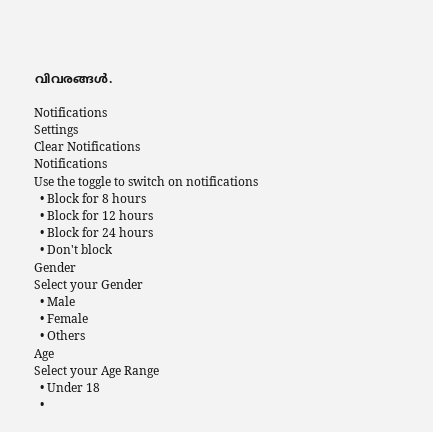വിവരങ്ങള്‍.

Notifications
Settings
Clear Notifications
Notifications
Use the toggle to switch on notifications
  • Block for 8 hours
  • Block for 12 hours
  • Block for 24 hours
  • Don't block
Gender
Select your Gender
  • Male
  • Female
  • Others
Age
Select your Age Range
  • Under 18
  •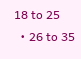18 to 25
  • 26 to 35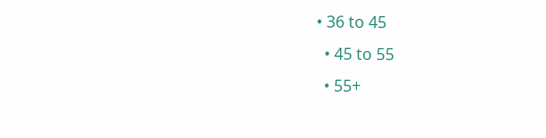• 36 to 45
  • 45 to 55
  • 55+